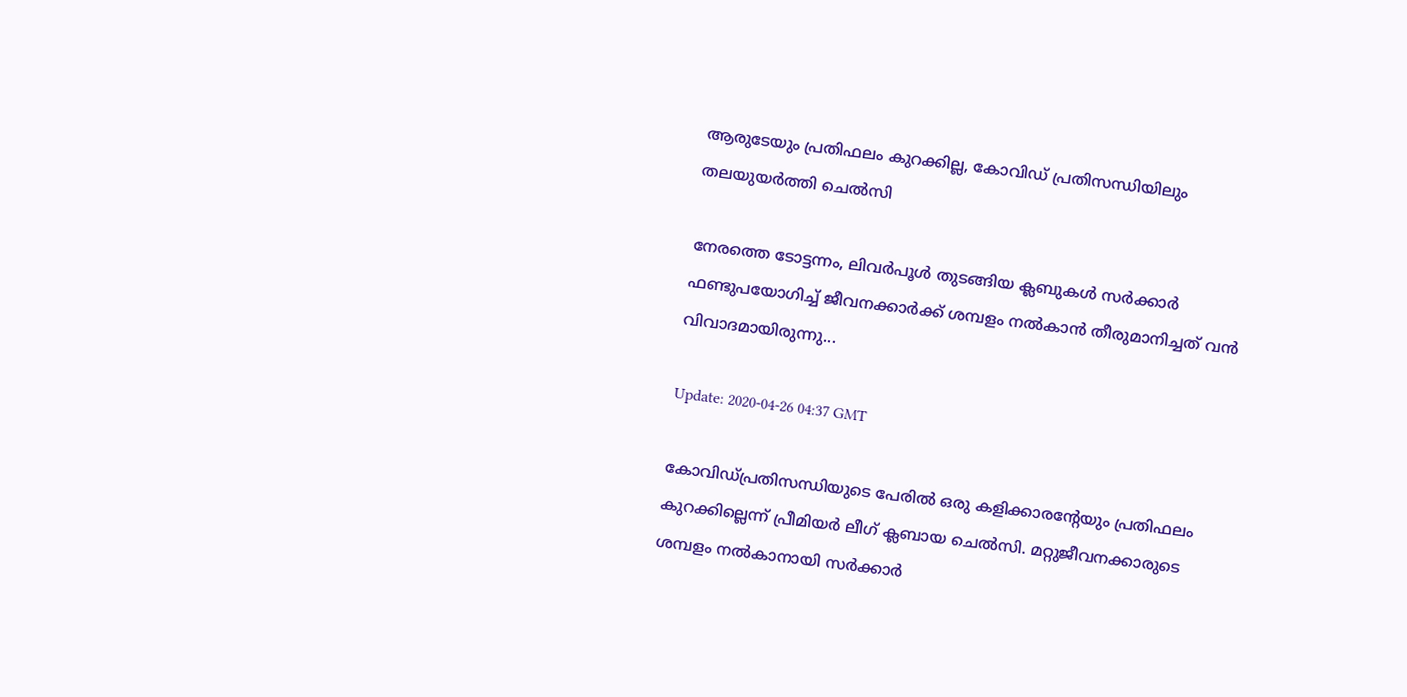ആരുടേയും പ്രതിഫലം കുറക്കില്ല, കോവിഡ് പ്രതിസന്ധിയിലും തലയുയര്‍ത്തി ചെല്‍സി

നേരത്തെ ടോട്ടന്നം, ലിവര്‍പൂള്‍ തുടങ്ങിയ ക്ലബുകള്‍ സര്‍ക്കാര്‍ ഫണ്ടുപയോഗിച്ച് ജീവനക്കാര്‍ക്ക് ശമ്പളം നല്‍കാന്‍ തീരുമാനിച്ചത് വന്‍ വിവാദമായിരുന്നു...

Update: 2020-04-26 04:37 GMT

കോവിഡ്പ്രതിസന്ധിയുടെ പേരില്‍ ഒരു കളിക്കാരന്റേയും പ്രതിഫലം കുറക്കില്ലെന്ന് പ്രീമിയര്‍ ലീഗ് ക്ലബായ ചെല്‍സി. മറ്റുജീവനക്കാരുടെ ശമ്പളം നല്‍കാനായി സര്‍ക്കാര്‍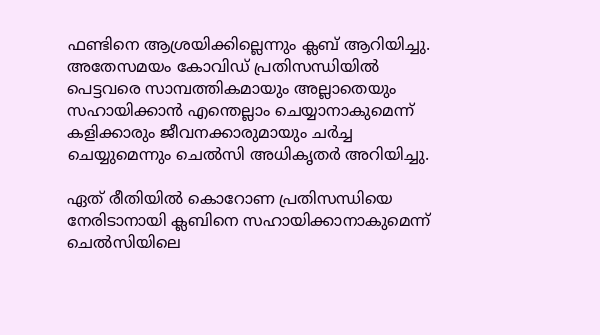ഫണ്ടിനെ ആശ്രയിക്കില്ലെന്നും ക്ലബ് ആറിയിച്ചു. അതേസമയം കോവിഡ് പ്രതിസന്ധിയില്‍ പെട്ടവരെ സാമ്പത്തികമായും അല്ലാതെയും സഹായിക്കാന്‍ എന്തെല്ലാം ചെയ്യാനാകുമെന്ന് കളിക്കാരും ജീവനക്കാരുമായും ചര്‍ച്ച ചെയ്യുമെന്നും ചെല്‍സി അധികൃതര്‍ അറിയിച്ചു.

ഏത് രീതിയില്‍ കൊറോണ പ്രതിസന്ധിയെ നേരിടാനായി ക്ലബിനെ സഹായിക്കാനാകുമെന്ന് ചെല്‍സിയിലെ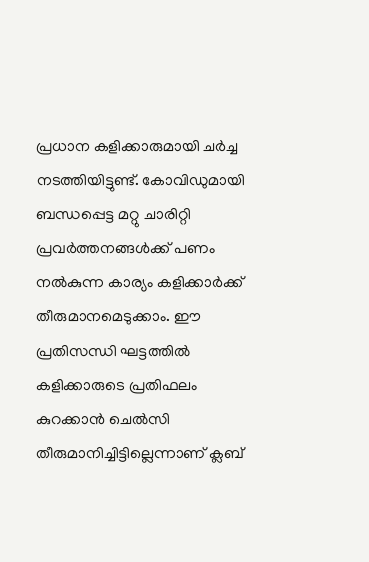പ്രധാന കളിക്കാരുമായി ചര്‍ച്ച നടത്തിയിട്ടുണ്ട്. കോവിഡുമായി ബന്ധപ്പെട്ട മറ്റു ചാരിറ്റി പ്രവര്‍ത്തനങ്ങള്‍ക്ക് പണം നല്‍കുന്ന കാര്യം കളിക്കാര്‍ക്ക് തീരുമാനമെടുക്കാം. ഈ പ്രതിസന്ധി ഘട്ടത്തില്‍ കളിക്കാരുടെ പ്രതിഫലം കുറക്കാന്‍ ചെല്‍സി തീരുമാനിച്ചിട്ടില്ലെന്നാണ് ക്ലബ്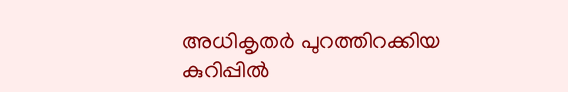അധികൃതര്‍ പുറത്തിറക്കിയ കുറിപ്പില്‍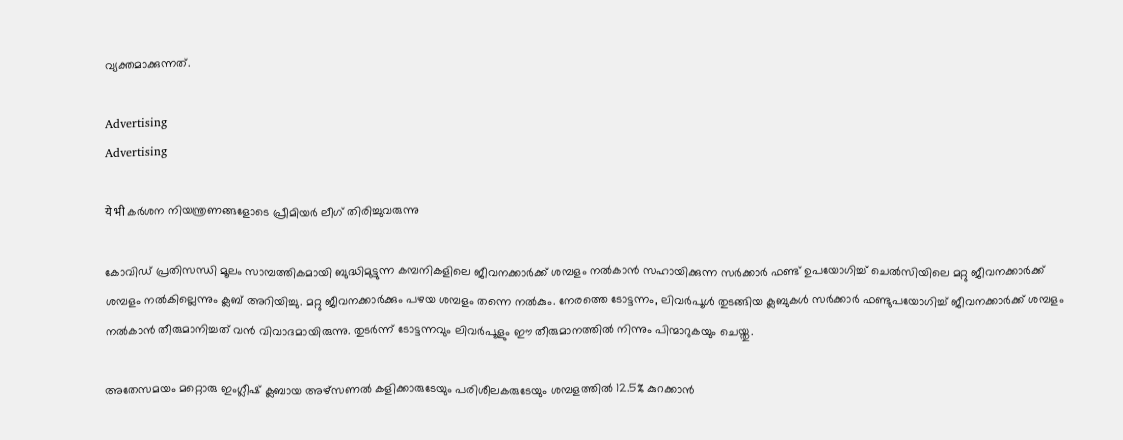വ്യക്തമാക്കുന്നത്.

Advertising
Advertising

ये भी കര്‍ശന നിയന്ത്രണങ്ങളോടെ പ്രീമിയര്‍ ലീഗ് തിരിച്ചുവരുന്നു

കോവിഡ് പ്രതിസന്ധി മൂലം സാമ്പത്തികമായി ബുദ്ധിമുട്ടുന്ന കമ്പനികളിലെ ജീവനക്കാര്‍ക്ക് ശമ്പളം നല്‍കാന്‍ സഹായിക്കുന്ന സര്‍ക്കാര്‍ ഫണ്ട് ഉപയോഗിച്ച് ചെല്‍സിയിലെ മറ്റു ജീവനക്കാര്‍ക്ക് ശമ്പളം നല്‍കില്ലെന്നും ക്ലബ് അറിയിച്ചു. മറ്റു ജീവനക്കാര്‍ക്കും പഴയ ശമ്പളം തന്നെ നല്‍കും. നേരത്തെ ടോട്ടന്നം, ലിവര്‍പൂള്‍ തുടങ്ങിയ ക്ലബുകള്‍ സര്‍ക്കാര്‍ ഫണ്ടുപയോഗിച്ച് ജീവനക്കാര്‍ക്ക് ശമ്പളം നല്‍കാന്‍ തീരുമാനിച്ചത് വന്‍ വിവാദമായിരുന്നു. തുടര്‍ന്ന് ടോട്ടന്നവും ലിവര്‍പൂളും ഈ തീരുമാനത്തില്‍ നിന്നും പിന്മാറുകയും ചെയ്തു.

അതേസമയം മറ്റൊരു ഇംഗ്ലീഷ് ക്ലബായ അഴ്‌സണല്‍ കളിക്കാരുടേയും പരിശീലകരുടേയും ശമ്പളത്തില്‍ 12.5% കുറക്കാന്‍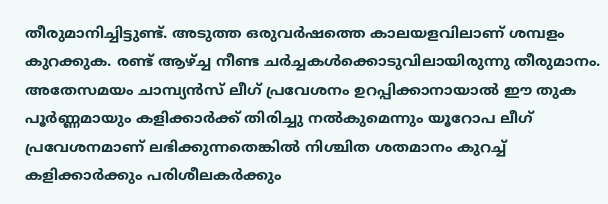തീരുമാനിച്ചിട്ടുണ്ട്. അടുത്ത ഒരുവര്‍ഷത്തെ കാലയളവിലാണ് ശമ്പളം കുറക്കുക. രണ്ട് ആഴ്ച്ച നീണ്ട ചര്‍ച്ചകള്‍ക്കൊടുവിലായിരുന്നു തീരുമാനം. അതേസമയം ചാമ്പ്യന്‍സ് ലീഗ് പ്രവേശനം ഉറപ്പിക്കാനായാല്‍ ഈ തുക പൂര്‍ണ്ണമായും കളിക്കാര്‍ക്ക് തിരിച്ചു നല്‍കുമെന്നും യൂറോപ ലീഗ് പ്രവേശനമാണ് ലഭിക്കുന്നതെങ്കില്‍ നിശ്ചിത ശതമാനം കുറച്ച് കളിക്കാര്‍ക്കും പരിശീലകര്‍ക്കും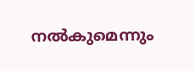നല്‍കുമെന്നും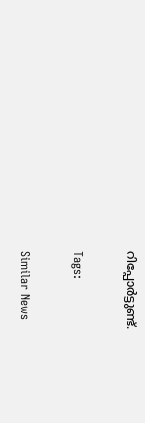റിപ്പോര്‍ട്ടുണ്ട്.

Tags:

Similar News